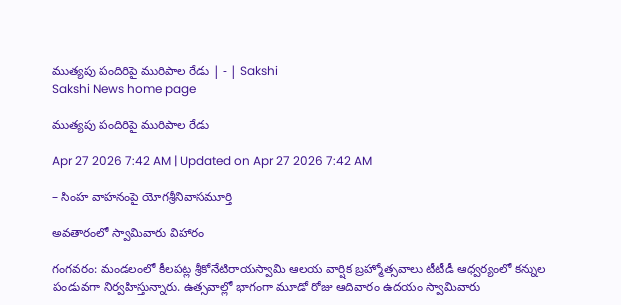ముత్యపు పందిరిపై మురిపాల రేడు | - | Sakshi
Sakshi News home page

ముత్యపు పందిరిపై మురిపాల రేడు

Apr 27 2026 7:42 AM | Updated on Apr 27 2026 7:42 AM

– సింహ వాహనంపై యోగశ్రీనివాసమూర్తి

అవతారంలో స్వామివారు విహారం

గంగవరం: మండలంలో కీలపట్ల శ్రీకోనేటిరాయస్వామి ఆలయ వార్షిక బ్రహ్మోత్సవాలు టీటీడీ ఆధ్వర్యంలో కన్నుల పండువగా నిర్వహిస్తున్నారు. ఉత్సవాల్లో భాగంగా మూడో రోజు ఆదివారం ఉదయం స్వామివారు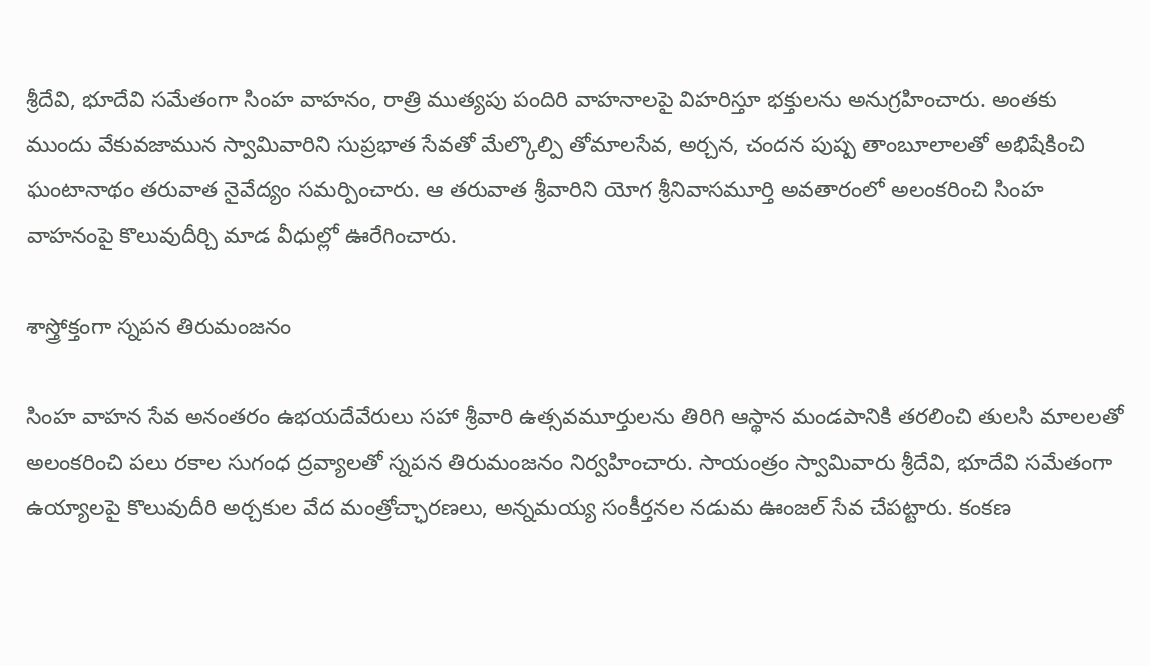శ్రీదేవి, భూదేవి సమేతంగా సింహ వాహనం, రాత్రి ముత్యపు పందిరి వాహనాలపై విహరిస్తూ భక్తులను అనుగ్రహించారు. అంతకు ముందు వేకువజామున స్వామివారిని సుప్రభాత సేవతో మేల్కొల్పి తోమాలసేవ, అర్చన, చందన పుష్ప తాంబూలాలతో అభిషేకించి ఘంటానాథం తరువాత నైవేద్యం సమర్పించారు. ఆ తరువాత శ్రీవారిని యోగ శ్రీనివాసమూర్తి అవతారంలో అలంకరించి సింహ వాహనంపై కొలువుదీర్చి మాడ వీధుల్లో ఊరేగించారు.

శాస్త్రోక్తంగా స్నపన తిరుమంజనం

సింహ వాహన సేవ అనంతరం ఉభయదేవేరులు సహా శ్రీవారి ఉత్సవమూర్తులను తిరిగి ఆస్థాన మండపానికి తరలించి తులసి మాలలతో అలంకరించి పలు రకాల సుగంధ ద్రవ్యాలతో స్నపన తిరుమంజనం నిర్వహించారు. సాయంత్రం స్వామివారు శ్రీదేవి, భూదేవి సమేతంగా ఉయ్యాలపై కొలువుదీరి అర్చకుల వేద మంత్రోచ్ఛారణలు, అన్నమయ్య సంకీర్తనల నడుమ ఊంజల్‌ సేవ చేపట్టారు. కంకణ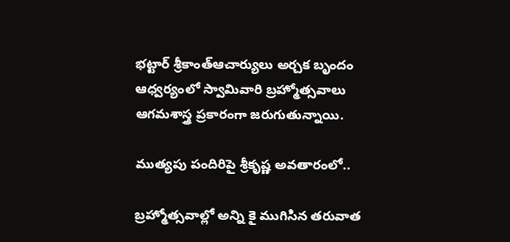భట్టార్‌ శ్రీకాంత్‌ఆచార్యులు అర్చక బృందం ఆధ్వర్యంలో స్వామివారి బ్రహ్మోత్సవాలు ఆగమశాస్త్ర ప్రకారంగా జరుగుతున్నాయి.

ముత్యపు పందిరిపై శ్రీకృష్ణ అవతారంలో..

బ్రహ్మోత్సవాల్లో అన్ని కై ముగిసిన తరువాత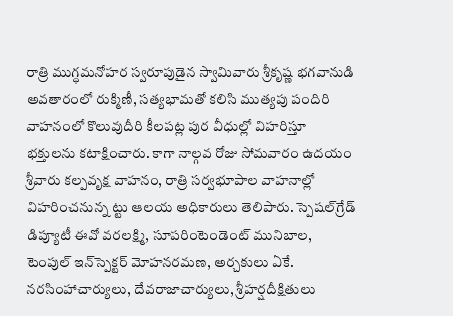రాత్రి ముగ్ధమనోహర స్వరూపుడైన స్వామివారు శ్రీకృష్ణ భగవానుడి అవతారంలో రుక్మిణీ, సత్యభామతో కలిసి ముత్యపు పందిరి వాహనంలో కొలువుదీరి కీలపట్ల పుర వీధుల్లో విహరిస్తూ భక్తులను కటాక్షించారు. కాగా నాల్గవ రోజు సోమవారం ఉదయం శ్రీవారు కల్పవృక్ష వాహనం, రాత్రి సర్వభూపాల వాహనాల్లో విహరించనున్న ట్టు ఆలయ అధికారులు తెలిపారు. స్పెషల్‌గ్రేడ్‌ డిప్యూటీ ఈవో వరలక్ష్మి, సూపరింటెండెంట్‌ మునిబాల, టెంపుల్‌ ఇన్‌స్పెక్టర్‌ మోహనరమణ, అర్చకులు ఏకే. నరసింహాచార్యులు, దేవరాజాచార్యులు, శ్రీహర్షదీక్షితులు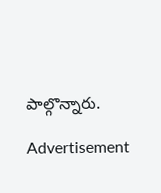పాల్గొన్నారు.

Advertisement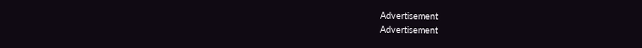Advertisement
Advertisement